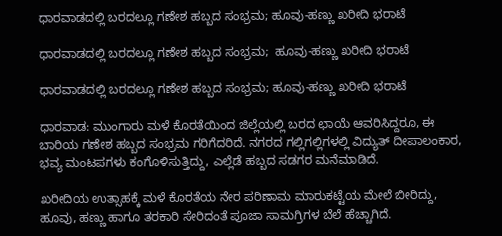ಧಾರವಾಡದಲ್ಲಿ ಬರದಲ್ಲೂ ಗಣೇಶ ಹಬ್ಬದ ಸಂಭ್ರಮ; ಹೂವು-ಹಣ್ಣು ಖರೀದಿ ಭರಾಟೆ

ಧಾರವಾಡದಲ್ಲಿ ಬರದಲ್ಲೂ ಗಣೇಶ ಹಬ್ಬದ ಸಂಭ್ರಮ;  ಹೂವು-ಹಣ್ಣು ಖರೀದಿ ಭರಾಟೆ

ಧಾರವಾಡದಲ್ಲಿ ಬರದಲ್ಲೂ ಗಣೇಶ ಹಬ್ಬದ ಸಂಭ್ರಮ; ಹೂವು-ಹಣ್ಣು ಖರೀದಿ ಭರಾಟೆ

ಧಾರವಾಡ: ಮುಂಗಾರು ಮಳೆ ಕೊರತೆಯಿಂದ ಜಿಲ್ಲೆಯಲ್ಲಿ ಬರದ ಛಾಯೆ ಆವರಿಸಿದ್ದರೂ, ಈ ಬಾರಿಯ ಗಣೇಶ ಹಬ್ಬದ ಸಂಭ್ರಮ ಗರಿಗೆದರಿದೆ. ನಗರದ ಗಲ್ಲಿಗಲ್ಲಿಗಳಲ್ಲಿ ವಿದ್ಯುತ್ ದೀಪಾಲಂಕಾರ, ಭವ್ಯ ಮಂಟಪಗಳು ಕಂಗೊಳಿಸುತ್ತಿದ್ದು, ಎಲ್ಲೆಡೆ ಹಬ್ಬದ ಸಡಗರ ಮನೆಮಾಡಿದೆ.

ಖರೀದಿಯ ಉತ್ಸಾಹಕ್ಕೆ ಮಳೆ ಕೊರತೆಯ ನೇರ ಪರಿಣಾಮ ಮಾರುಕಟ್ಟೆಯ ಮೇಲೆ ಬೀರಿದ್ದು, ಹೂವು, ಹಣ್ಣು ಹಾಗೂ ತರಕಾರಿ ಸೇರಿದಂತೆ ಪೂಜಾ ಸಾಮಗ್ರಿಗಳ ಬೆಲೆ ಹೆಚ್ಚಾಗಿದೆ.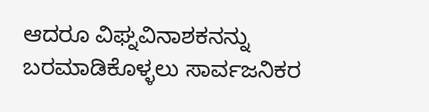ಆದರೂ ವಿಘ್ನವಿನಾಶಕನನ್ನು ಬರಮಾಡಿಕೊಳ್ಳಲು ಸಾರ್ವಜನಿಕರ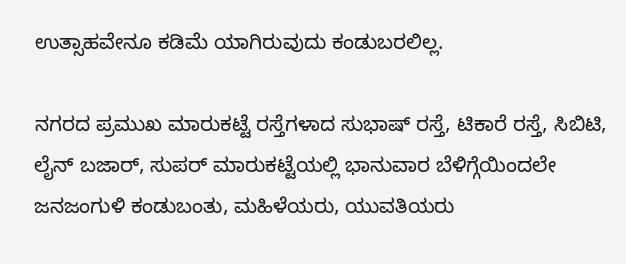ಉತ್ಸಾಹವೇನೂ ಕಡಿಮೆ ಯಾಗಿರುವುದು ಕಂಡುಬರಲಿಲ್ಲ.

ನಗರದ ಪ್ರಮುಖ ಮಾರುಕಟ್ಟೆ ರಸ್ತೆಗಳಾದ ಸುಭಾಷ್ ರಸ್ತೆ, ಟಿಕಾರೆ ರಸ್ತೆ, ಸಿಬಿಟಿ, ಲೈನ್ ಬಜಾರ್, ಸುಪರ್ ಮಾರುಕಟ್ಟೆಯಲ್ಲಿ ಭಾನುವಾರ ಬೆಳಿಗ್ಗೆಯಿಂದಲೇ ಜನಜಂಗುಳಿ ಕಂಡುಬಂತು, ಮಹಿಳೆಯರು, ಯುವತಿಯರು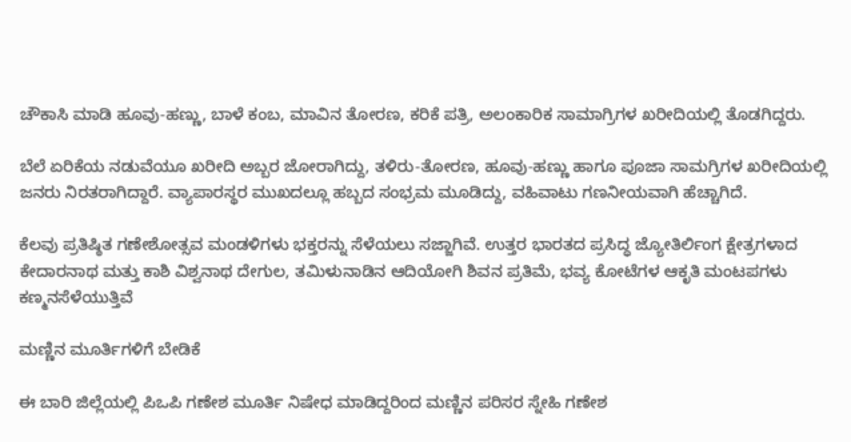ಚೌಕಾಸಿ ಮಾಡಿ ಹೂವು-ಹಣ್ಣು, ಬಾಳೆ ಕಂಬ, ಮಾವಿನ ತೋರಣ, ಕರಿಕೆ ಪತ್ರಿ, ಅಲಂಕಾರಿಕ ಸಾಮಾಗ್ರಿಗಳ ಖರೀದಿಯಲ್ಲಿ ತೊಡಗಿದ್ದರು.

ಬೆಲೆ ಏರಿಕೆಯ ನಡುವೆಯೂ ಖರೀದಿ ಅಬ್ಬರ ಜೋರಾಗಿದ್ದು, ತಳಿರು-ತೋರಣ, ಹೂವು-ಹಣ್ಣು ಹಾಗೂ ಪೂಜಾ ಸಾಮಗ್ರಿಗಳ ಖರೀದಿಯಲ್ಲಿ ಜನರು ನಿರತರಾಗಿದ್ದಾರೆ. ವ್ಯಾಪಾರಸ್ಥರ ಮುಖದಲ್ಲೂ ಹಬ್ಬದ ಸಂಭ್ರಮ ಮೂಡಿದ್ದು, ವಹಿವಾಟು ಗಣನೀಯವಾಗಿ ಹೆಚ್ಚಾಗಿದೆ.

ಕೆಲವು ಪ್ರತಿಷ್ಠಿತ ಗಣೇಶೋತ್ಸವ ಮಂಡಳಿಗಳು ಭಕ್ತರನ್ನು ಸೆಳೆಯಲು ಸಜ್ಜಾಗಿವೆ. ಉತ್ತರ ಭಾರತದ ಪ್ರಸಿದ್ಧ ಜ್ಯೋತಿರ್ಲಿಂಗ ಕ್ಷೇತ್ರಗಳಾದ ಕೇದಾರನಾಥ ಮತ್ತು ಕಾಶಿ ವಿಶ್ವನಾಥ ದೇಗುಲ, ತಮಿಳುನಾಡಿನ ಆದಿಯೋಗಿ ಶಿವನ ಪ್ರತಿಮೆ, ಭವ್ಯ ಕೋಟೆಗಳ ಆಕೃತಿ ಮಂಟಪಗಳು ಕಣ್ಮನಸೆಳೆಯುತ್ತಿವೆ

ಮಣ್ಣಿನ ಮೂರ್ತಿಗಳಿಗೆ ಬೇಡಿಕೆ

ಈ ಬಾರಿ ಜಿಲ್ಲೆಯಲ್ಲಿ ಪಿಒಪಿ ಗಣೇಶ ಮೂರ್ತಿ ನಿಷೇಧ ಮಾಡಿದ್ದರಿಂದ ಮಣ್ಣಿನ ಪರಿಸರ ಸ್ನೇಹಿ ಗಣೇಶ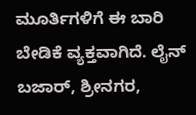ಮೂರ್ತಿಗಳಿಗೆ ಈ ಬಾರಿ ಬೇಡಿಕೆ ವ್ಯಕ್ತವಾಗಿದೆ. ಲೈನ್ ಬಜಾರ್, ಶ್ರೀನಗರ,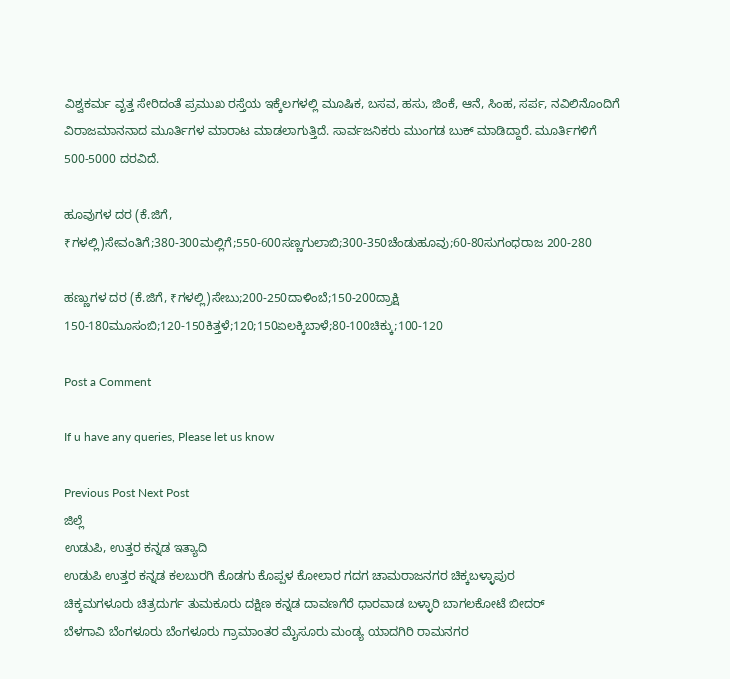ವಿಶ್ವಕರ್ಮ ವೃತ್ತ ಸೇರಿದಂತೆ ಪ್ರಮುಖ ರಸ್ತೆಯ ಇಕ್ಕೆಲಗಳಲ್ಲಿ ಮೂಷಿಕ, ಬಸವ, ಹಸು, ಜಿಂಕೆ, ಆನೆ, ಸಿಂಹ, ಸರ್ಪ, ನವಿಲಿನೊಂದಿಗೆ ವಿರಾಜಮಾನನಾದ ಮೂರ್ತಿಗಳ ಮಾರಾಟ ಮಾಡಲಾಗುತ್ತಿದೆ. ಸಾರ್ವಜನಿಕರು ಮುಂಗಡ ಬುಕ್ ಮಾಡಿದ್ದಾರೆ. ಮೂರ್ತಿಗಳಿಗೆ 500-5000 ದರವಿದೆ.

ಹೂವುಗಳ ದರ (ಕೆ.ಜಿಗೆ, ₹ಗಳಲ್ಲಿ)ಸೇವಂತಿಗೆ;380-300ಮಲ್ಲಿಗೆ;550-600ಸಣ್ಣಗುಲಾಬಿ;300-350ಚೆಂಡುಹೂವು;60-80ಸುಗಂಧರಾಜ 200-280

ಹಣ್ಣುಗಳ ದರ (ಕೆ.ಜಿಗೆ, ₹ಗಳಲ್ಲಿ)ಸೇಬು;200-250ದಾಳಿಂಬೆ;150-200ದ್ರಾಕ್ಷಿ 150-180ಮೂಸಂಬಿ;120-150ಕಿತ್ತಳೆ;120;150ಏಲಕ್ಕಿಬಾಳೆ;80-100ಚಿಕ್ಕು;100-120

Post a Comment

If u have any queries, Please let us know

Previous Post Next Post
ಜಿಲ್ಲೆ
ಉಡುಪಿ, ಉತ್ತರ ಕನ್ನಡ ಇತ್ಯಾದಿ
ಉಡುಪಿ ಉತ್ತರ ಕನ್ನಡ ಕಲಬುರಗಿ ಕೊಡಗು ಕೊಪ್ಪಳ ಕೋಲಾರ ಗದಗ ಚಾಮರಾಜನಗರ ಚಿಕ್ಕಬಳ್ಳಾಪುರ
ಚಿಕ್ಕಮಗಳೂರು ಚಿತ್ರದುರ್ಗ ತುಮಕೂರು ದಕ್ಷಿಣ ಕನ್ನಡ ದಾವಣಗೆರೆ ಧಾರವಾಡ ಬಳ್ಳಾರಿ ಬಾಗಲಕೋಟೆ ಬೀದರ್
ಬೆಳಗಾವಿ ಬೆಂಗಳೂರು ಬೆಂಗಳೂರು ಗ್ರಾಮಾಂತರ ಮೈಸೂರು ಮಂಡ್ಯ ಯಾದಗಿರಿ ರಾಮನಗರ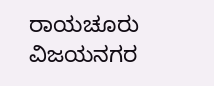ರಾಯಚೂರು ವಿಜಯನಗರ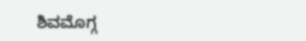ಶಿವಮೊಗ್ಗ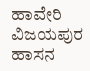ಹಾವೇರಿ ವಿಜಯಪುರ ಹಾಸನ